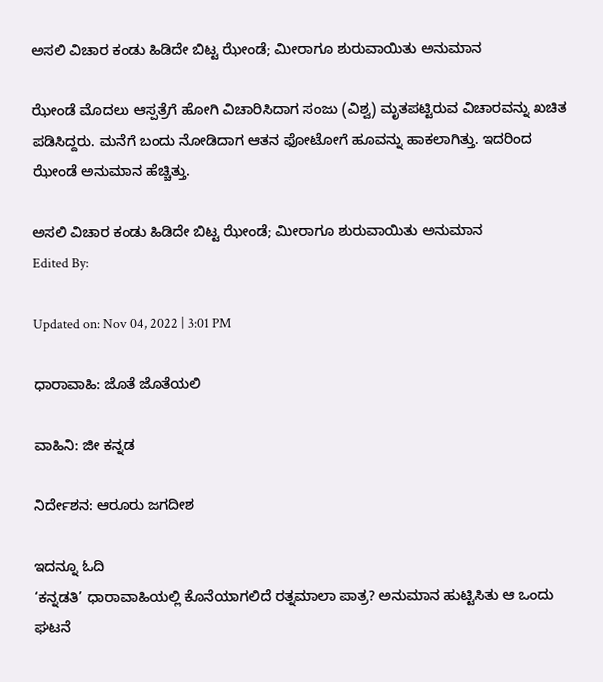ಅಸಲಿ ವಿಚಾರ ಕಂಡು ಹಿಡಿದೇ ಬಿಟ್ಟ ಝೇಂಡೆ; ಮೀರಾಗೂ ಶುರುವಾಯಿತು ಅನುಮಾನ

ಝೇಂಡೆ ಮೊದಲು ಆಸ್ಪತ್ರೆಗೆ ಹೋಗಿ ವಿಚಾರಿಸಿದಾಗ ಸಂಜು (ವಿಶ್ವ) ಮೃತಪಟ್ಟಿರುವ ವಿಚಾರವನ್ನು ಖಚಿತ ಪಡಿಸಿದ್ದರು. ಮನೆಗೆ ಬಂದು ನೋಡಿದಾಗ ಆತನ ಫೋಟೋಗೆ ಹೂವನ್ನು ಹಾಕಲಾಗಿತ್ತು. ಇದರಿಂದ ಝೇಂಡೆ ಅನುಮಾನ ಹೆಚ್ಚಿತ್ತು.

ಅಸಲಿ ವಿಚಾರ ಕಂಡು ಹಿಡಿದೇ ಬಿಟ್ಟ ಝೇಂಡೆ; ಮೀರಾಗೂ ಶುರುವಾಯಿತು ಅನುಮಾನ
Edited By:

Updated on: Nov 04, 2022 | 3:01 PM

ಧಾರಾವಾಹಿ: ಜೊತೆ ಜೊತೆಯಲಿ

ವಾಹಿನಿ: ಜೀ ಕನ್ನಡ

ನಿರ್ದೇಶನ: ಆರೂರು ಜಗದೀಶ

ಇದನ್ನೂ ಓದಿ
‘ಕನ್ನಡತಿ’ ಧಾರಾವಾಹಿಯಲ್ಲಿ ಕೊನೆಯಾಗಲಿದೆ ರತ್ನಮಾಲಾ ಪಾತ್ರ? ಅನುಮಾನ ಹುಟ್ಟಿಸಿತು ಆ ಒಂದು ಘಟನೆ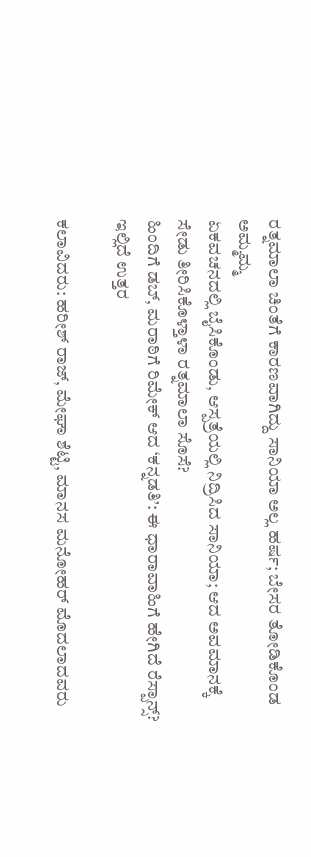ರತ್ನಮಾಲಾ ಚಿಂತೆಗೆ ಕಾರಣವಾಗಿದ್ದು ಸಾನಿಯಾ ಅಲ್ಲ ಹರ್ಷ; ಬೇಸರ ತೋಡಿಕೊಂಡ ಅಮ್ಮಮ್ಮ
ಏಕವಚನದಲ್ಲಿ ಬೈಸಿಕೊಂಡು, ಆಸ್ಪತ್ರೆಯಲ್ಲಿ ನಿದ್ರಿಸಿದ ಸಾನಿಯಾ; ಆದ ಅವಮಾನಕ್ಕೆ ಸೇಡು ತೀರಿಸಿಕೊಳ್ತಾಳಾ ರತ್ನಮಾಲಾ ಸೊಸೆ?
ಹಿಂದಿಗೆ ಡಬ್, ಮರಾಠಿಗೆ ರಿಮೇಕ್ ಆದ ‘ಕನ್ನಡತಿ’: ಈ ಧಾರಾವಾಹಿಗೆ ಹೇಗಿದೆ ರೆಸ್ಪಾನ್ಸ್? ಇಲ್ಲಿದೆ ಉತ್ತರ

ಕಲಾವಿದರು: ಹರೀಶ್ ರಾಜ್, ಮೇಘಾ ಶೆಟ್ಟಿ, ಮಾನಸ ಮನೋಹರ್ ಮೊದಲಾದವರು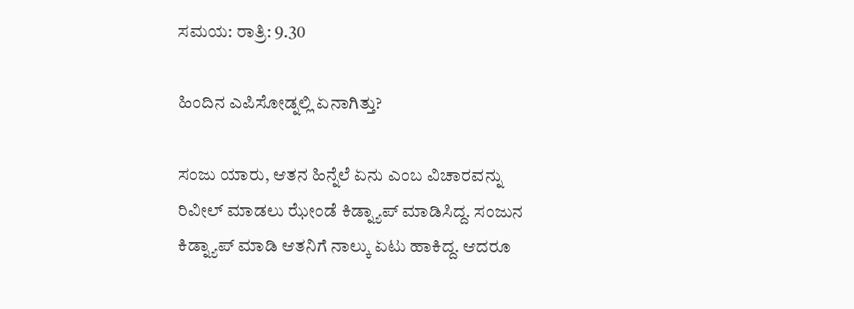ಸಮಯ: ರಾತ್ರಿ: 9.30

ಹಿಂದಿನ ಎಪಿಸೋಡ್ನಲ್ಲಿ ಏನಾಗಿತ್ತು?

ಸಂಜು ಯಾರು, ಆತನ ಹಿನ್ನೆಲೆ ಏನು ಎಂಬ ವಿಚಾರವನ್ನು ರಿವೀಲ್ ಮಾಡಲು ಝೇಂಡೆ ಕಿಡ್ನ್ಯಾಪ್ ಮಾಡಿಸಿದ್ದ. ಸಂಜುನ ಕಿಡ್ನ್ಯಾಪ್ ಮಾಡಿ ಆತನಿಗೆ ನಾಲ್ಕು ಏಟು ಹಾಕಿದ್ದ. ಆದರೂ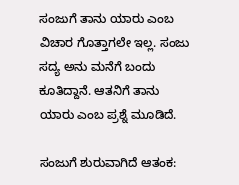ಸಂಜುಗೆ ತಾನು ಯಾರು ಎಂಬ ವಿಚಾರ ಗೊತ್ತಾಗಲೇ ಇಲ್ಲ. ಸಂಜು ಸದ್ಯ ಅನು ಮನೆಗೆ ಬಂದು ಕೂತಿದ್ದಾನೆ. ಆತನಿಗೆ ತಾನು ಯಾರು ಎಂಬ ಪ್ರಶ್ನೆ ಮೂಡಿದೆ.

ಸಂಜುಗೆ ಶುರುವಾಗಿದೆ ಆತಂಕ: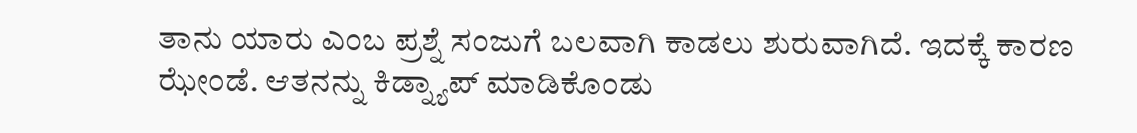ತಾನು ಯಾರು ಎಂಬ ಪ್ರಶ್ನೆ ಸಂಜುಗೆ ಬಲವಾಗಿ ಕಾಡಲು ಶುರುವಾಗಿದೆ. ಇದಕ್ಕೆ ಕಾರಣ ಝೇಂಡೆ. ಆತನನ್ನು ಕಿಡ್ನ್ಯಾಪ್ ಮಾಡಿಕೊಂಡು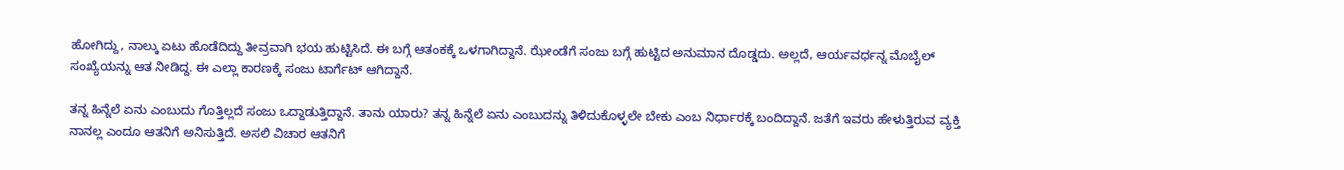ಹೋಗಿದ್ದು, ನಾಲ್ಕು ಏಟು ಹೊಡೆದಿದ್ದು ತೀವ್ರವಾಗಿ ಭಯ ಹುಟ್ಟಿಸಿದೆ. ಈ ಬಗ್ಗೆ ಆತಂಕಕ್ಕೆ ಒಳಗಾಗಿದ್ದಾನೆ. ಝೇಂಡೆಗೆ ಸಂಜು ಬಗ್ಗೆ ಹುಟ್ಟಿದ ಅನುಮಾನ ದೊಡ್ಡದು. ಅಲ್ಲದೆ, ಆರ್ಯವರ್ಧನ್ನ ಮೊಬೈಲ್ ಸಂಖ್ಯೆಯನ್ನು ಆತ ನೀಡಿದ್ದ. ಈ ಎಲ್ಲಾ ಕಾರಣಕ್ಕೆ ಸಂಜು ಟಾರ್ಗೆಟ್ ಆಗಿದ್ದಾನೆ.

ತನ್ನ ಹಿನ್ನೆಲೆ ಏನು ಎಂಬುದು ಗೊತ್ತಿಲ್ಲದೆ ಸಂಜು ಒದ್ದಾಡುತ್ತಿದ್ದಾನೆ. ತಾನು ಯಾರು? ತನ್ನ ಹಿನ್ನೆಲೆ ಏನು ಎಂಬುದನ್ನು ತಿಳಿದುಕೊಳ್ಳಲೇ ಬೇಕು ಎಂಬ ನಿರ್ಧಾರಕ್ಕೆ ಬಂದಿದ್ದಾನೆ. ಜತೆಗೆ ಇವರು ಹೇಳುತ್ತಿರುವ ವ್ಯಕ್ತಿ ನಾನಲ್ಲ ಎಂದೂ ಆತನಿಗೆ ಅನಿಸುತ್ತಿದೆ. ಅಸಲಿ ವಿಚಾರ ಆತನಿಗೆ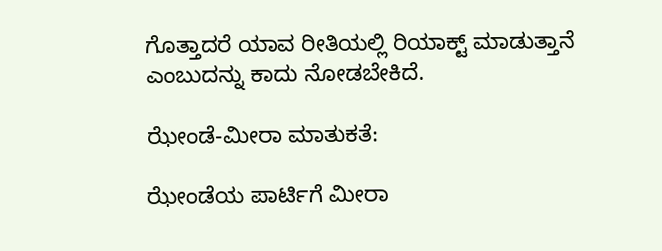ಗೊತ್ತಾದರೆ ಯಾವ ರೀತಿಯಲ್ಲಿ ರಿಯಾಕ್ಟ್ ಮಾಡುತ್ತಾನೆ ಎಂಬುದನ್ನು ಕಾದು ನೋಡಬೇಕಿದೆ.

ಝೇಂಡೆ-ಮೀರಾ ಮಾತುಕತೆ:

ಝೇಂಡೆಯ ಪಾರ್ಟಿಗೆ ಮೀರಾ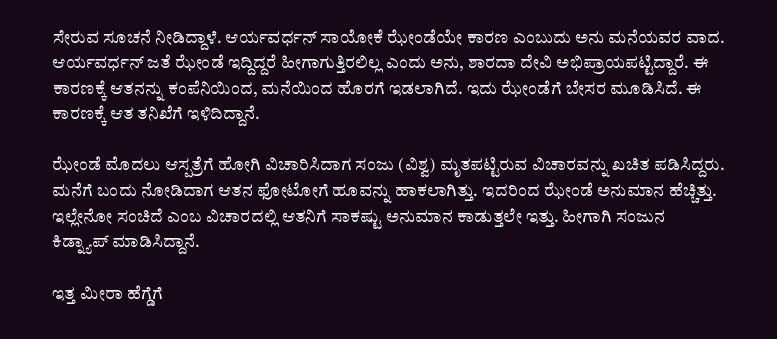ಸೇರುವ ಸೂಚನೆ ನೀಡಿದ್ದಾಳೆ. ಆರ್ಯವರ್ಧನ್ ಸಾಯೋಕೆ ಝೇಂಡೆಯೇ ಕಾರಣ ಎಂಬುದು ಅನು ಮನೆಯವರ ವಾದ. ಆರ್ಯವರ್ಧನ್ ಜತೆ ಝೇಂಡೆ ಇದ್ದಿದ್ದರೆ ಹೀಗಾಗುತ್ತಿರಲಿಲ್ಲ ಎಂದು ಅನು, ಶಾರದಾ ದೇವಿ ಅಭಿಪ್ರಾಯಪಟ್ಟಿದ್ದಾರೆ. ಈ ಕಾರಣಕ್ಕೆ ಆತನನ್ನು ಕಂಪೆನಿಯಿಂದ, ಮನೆಯಿಂದ ಹೊರಗೆ ಇಡಲಾಗಿದೆ. ಇದು ಝೇಂಡೆಗೆ ಬೇಸರ ಮೂಡಿಸಿದೆ. ಈ ಕಾರಣಕ್ಕೆ ಆತ ತನಿಖೆಗೆ ಇಳಿದಿದ್ದಾನೆ.

ಝೇಂಡೆ ಮೊದಲು ಆಸ್ಪತ್ರೆಗೆ ಹೋಗಿ ವಿಚಾರಿಸಿದಾಗ ಸಂಜು (ವಿಶ್ವ) ಮೃತಪಟ್ಟಿರುವ ವಿಚಾರವನ್ನು ಖಚಿತ ಪಡಿಸಿದ್ದರು. ಮನೆಗೆ ಬಂದು ನೋಡಿದಾಗ ಆತನ ಫೋಟೋಗೆ ಹೂವನ್ನು ಹಾಕಲಾಗಿತ್ತು. ಇದರಿಂದ ಝೇಂಡೆ ಅನುಮಾನ ಹೆಚ್ಚಿತ್ತು. ಇಲ್ಲೇನೋ ಸಂಚಿದೆ ಎಂಬ ವಿಚಾರದಲ್ಲಿ ಆತನಿಗೆ ಸಾಕಷ್ಟು ಅನುಮಾನ ಕಾಡುತ್ತಲೇ ಇತ್ತು. ಹೀಗಾಗಿ ಸಂಜುನ ಕಿಡ್ನ್ಯಾಪ್ ಮಾಡಿಸಿದ್ದಾನೆ.

ಇತ್ತ ಮೀರಾ ಹೆಗ್ಡೆಗೆ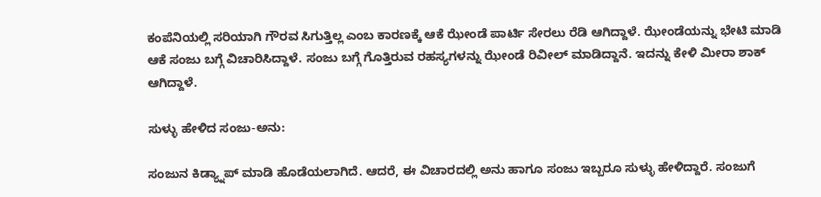ಕಂಪೆನಿಯಲ್ಲಿ ಸರಿಯಾಗಿ ಗೌರವ ಸಿಗುತ್ತಿಲ್ಲ ಎಂಬ ಕಾರಣಕ್ಕೆ ಆಕೆ ಝೇಂಡೆ ಪಾರ್ಟಿ ಸೇರಲು ರೆಡಿ ಆಗಿದ್ದಾಳೆ. ಝೇಂಡೆಯನ್ನು ಭೇಟಿ ಮಾಡಿ ಆಕೆ ಸಂಜು ಬಗ್ಗೆ ವಿಚಾರಿಸಿದ್ದಾಳೆ. ಸಂಜು ಬಗ್ಗೆ ಗೊತ್ತಿರುವ ರಹಸ್ಯಗಳನ್ನು ಝೇಂಡೆ ರಿವೀಲ್ ಮಾಡಿದ್ದಾನೆ. ಇದನ್ನು ಕೇಳಿ ಮೀರಾ ಶಾಕ್ ಆಗಿದ್ದಾಳೆ.

ಸುಳ್ಳು ಹೇಳಿದ ಸಂಜು-ಅನು:

ಸಂಜುನ ಕಿಡ್ಯ್ನಾಪ್ ಮಾಡಿ ಹೊಡೆಯಲಾಗಿದೆ. ಆದರೆ, ಈ ವಿಚಾರದಲ್ಲಿ ಅನು ಹಾಗೂ ಸಂಜು ಇಬ್ಬರೂ ಸುಳ್ಳು ಹೇಳಿದ್ದಾರೆ. ಸಂಜುಗೆ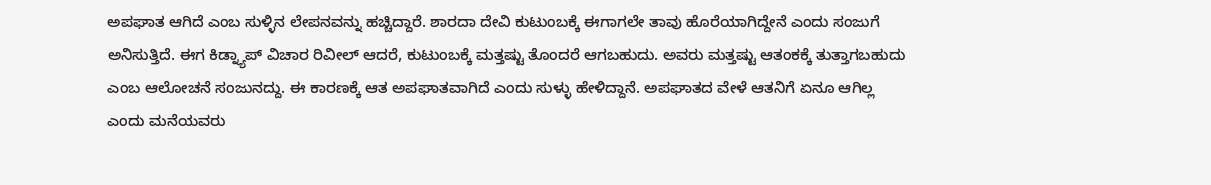ಅಪಘಾತ ಆಗಿದೆ ಎಂಬ ಸುಳ್ಳಿನ ಲೇಪನವನ್ನು ಹಚ್ಚಿದ್ದಾರೆ. ಶಾರದಾ ದೇವಿ ಕುಟುಂಬಕ್ಕೆ ಈಗಾಗಲೇ ತಾವು ಹೊರೆಯಾಗಿದ್ದೇನೆ ಎಂದು ಸಂಜುಗೆ ಅನಿಸುತ್ತಿದೆ. ಈಗ ಕಿಡ್ನ್ಯಾಪ್ ವಿಚಾರ ರಿವೀಲ್ ಆದರೆ, ಕುಟುಂಬಕ್ಕೆ ಮತ್ತಷ್ಟು ತೊಂದರೆ ಆಗಬಹುದು. ಅವರು ಮತ್ತಷ್ಟು ಆತಂಕಕ್ಕೆ ತುತ್ತಾಗಬಹುದು ಎಂಬ ಆಲೋಚನೆ ಸಂಜುನದ್ದು. ಈ ಕಾರಣಕ್ಕೆ ಆತ ಅಪಘಾತವಾಗಿದೆ ಎಂದು ಸುಳ್ಳು ಹೇಳಿದ್ದಾನೆ. ಅಪಘಾತದ ವೇಳೆ ಆತನಿಗೆ ಏನೂ ಆಗಿಲ್ಲ ಎಂದು ಮನೆಯವರು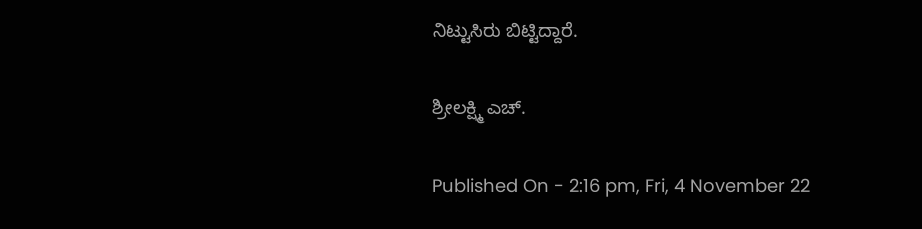ನಿಟ್ಟುಸಿರು ಬಿಟ್ಟಿದ್ದಾರೆ.

ಶ್ರೀಲಕ್ಷ್ಮಿ ಎಚ್.

Published On - 2:16 pm, Fri, 4 November 22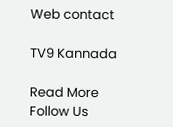Web contact

TV9 Kannada

Read More
Follow Us